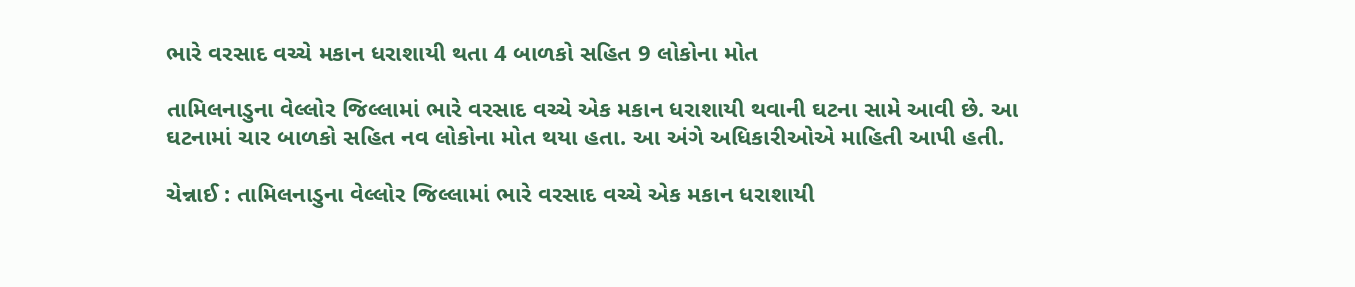ભારે વરસાદ વચ્ચે મકાન ધરાશાયી થતા 4 બાળકો સહિત 9 લોકોના મોત

તામિલનાડુના વેલ્લોર જિલ્લામાં ભારે વરસાદ વચ્ચે એક મકાન ધરાશાયી થવાની ઘટના સામે આવી છે. આ ઘટનામાં ચાર બાળકો સહિત નવ લોકોના મોત થયા હતા. આ અંગે અધિકારીઓએ માહિતી આપી હતી.

ચેન્નાઈ : તામિલનાડુના વેલ્લોર જિલ્લામાં ભારે વરસાદ વચ્ચે એક મકાન ધરાશાયી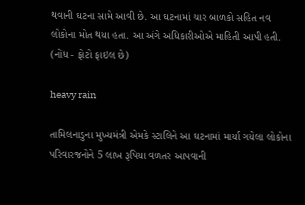થવાની ઘટના સામે આવી છે. આ ઘટનામાં ચાર બાળકો સહિત નવ લોકોના મોત થયા હતા. આ અંગે અધિકારીઓએ માહિતી આપી હતી. (નોંધ - ફોટો ફાઇલ છે)

heavy rain

તામિલનાડુના મુખ્યમંત્રી એમકે સ્ટાલિને આ ઘટનામાં માર્યા ગયેલા લોકોના પરિવારજનોને 5 લાખ રૂપિયા વળતર આપવાની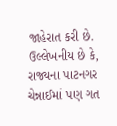જાહેરાત કરી છે. ઉલ્લેખનીય છે કે, રાજ્યના પાટનગર ચેન્નાઈમાં પણ ગત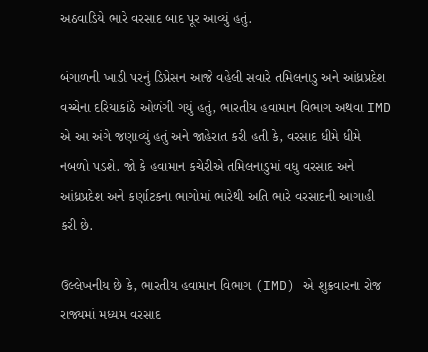અઠવાડિયે ભારે વરસાદ બાદ પૂર આવ્યું હતું.

બંગાળની ખાડી પરનું ડિપ્રેસન આજે વહેલી સવારે તમિલનાડુ અને આંધ્રપ્રદેશ વચ્ચેના દરિયાકાંઠે ઓળંગી ગયું હતું, ભારતીય હવામાન વિભાગ અથવા IMD એ આ અંગે જણાવ્યું હતું અને જાહેરાત કરી હતી કે, વરસાદ ધીમે ધીમે નબળો પડશે. જો કે હવામાન કચેરીએ તમિલનાડુમાં વધુ વરસાદ અને આંધ્રપ્રદેશ અને કર્ણાટકના ભાગોમાં ભારેથી અતિ ભારે વરસાદની આગાહી કરી છે.

ઉલ્લેખનીય છે કે, ભારતીય હવામાન વિભાગ (IMD) એ શુક્રવારના રોજ રાજ્યમાં મધ્યમ વરસાદ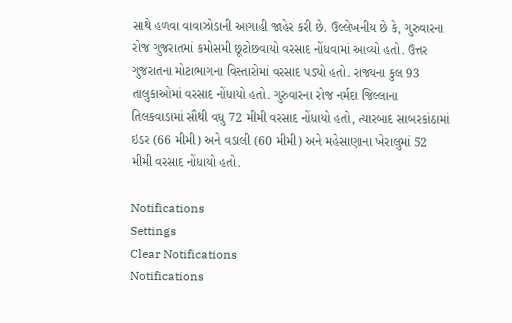સાથે હળવા વાવાઝોડાની આગાહી જાહેર કરી છે. ઉલ્લેખનીય છે કે, ગુરુવારના રોજ ગુજરાતમાં કમોસમી છૂટોછવાયો વરસાદ નોંધવામાં આવ્યો હતો. ઉત્તર ગુજરાતના મોટાભાગના વિસ્તારોમાં વરસાદ પડ્યો હતો. રાજ્યના કુલ 93 તાલુકાઓમાં વરસાદ નોંધાયો હતો. ગુરુવારના રોજ નર્મદા જિલ્લાના તિલકવાડામાં સૌથી વધુ 72 મીમી વરસાદ નોંધાયો હતો, ત્યારબાદ સાબરકાંઠામાં ઇડર (66 મીમી) અને વડાલી (60 મીમી) અને મહેસાણાના ખેરાલુમાં 52 મીમી વરસાદ નોંધાયો હતો.

Notifications
Settings
Clear Notifications
Notifications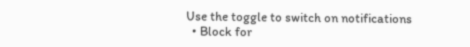Use the toggle to switch on notifications
  • Block for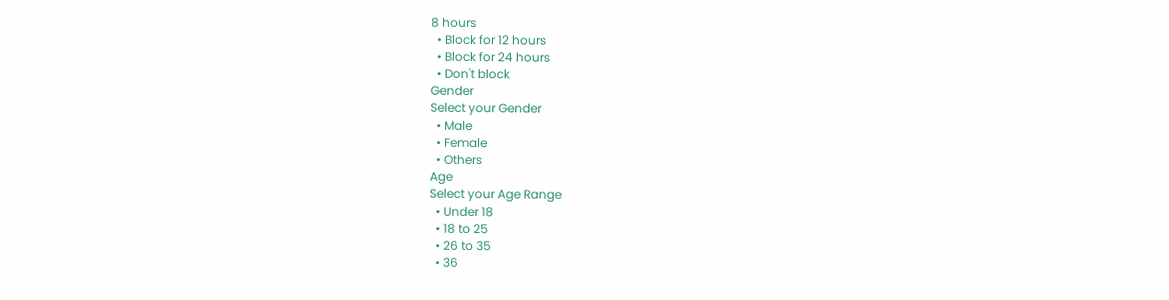8 hours
  • Block for 12 hours
  • Block for 24 hours
  • Don't block
Gender
Select your Gender
  • Male
  • Female
  • Others
Age
Select your Age Range
  • Under 18
  • 18 to 25
  • 26 to 35
  • 36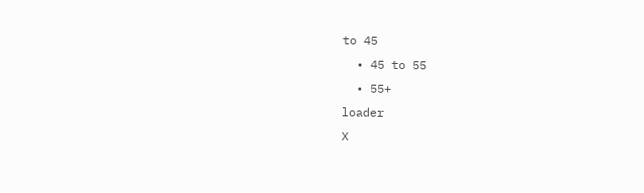to 45
  • 45 to 55
  • 55+
loader
X